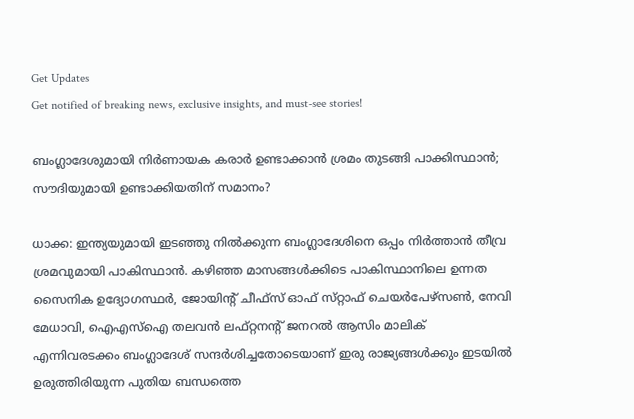Get Updates
Get notified of breaking news, exclusive insights, and must-see stories!

ബംഗ്ലാദേശുമായി നിർണായക കരാർ ഉണ്ടാക്കാൻ ശ്രമം തുടങ്ങി പാക്കിസ്ഥാൻ; സൗദിയുമായി ഉണ്ടാക്കിയതിന് സമാനം?

ധാക്ക: ഇന്ത്യയുമായി ഇടഞ്ഞു നിൽക്കുന്ന ബംഗ്ലാദേശിനെ ഒപ്പം നിർത്താൻ തീവ്ര ശ്രമവുമായി പാകിസ്ഥാൻ. കഴിഞ്ഞ മാസങ്ങൾക്കിടെ പാകിസ്ഥാനിലെ ഉന്നത സൈനിക ഉദ്യോഗസ്ഥർ, ജോയിന്റ് ചീഫ്‌സ് ഓഫ് സ്‌റ്റാഫ് ചെയർപേഴ്‌സൺ, നേവി മേധാവി, ഐഎസ്ഐ തലവൻ ലഫ്റ്റനന്റ് ജനറൽ ആസിം മാലിക് എന്നിവരടക്കം ബംഗ്ലാദേശ് സന്ദർശിച്ചതോടെയാണ് ഇരു രാജ്യങ്ങൾക്കും ഇടയിൽ ഉരുത്തിരിയുന്ന പുതിയ ബന്ധത്തെ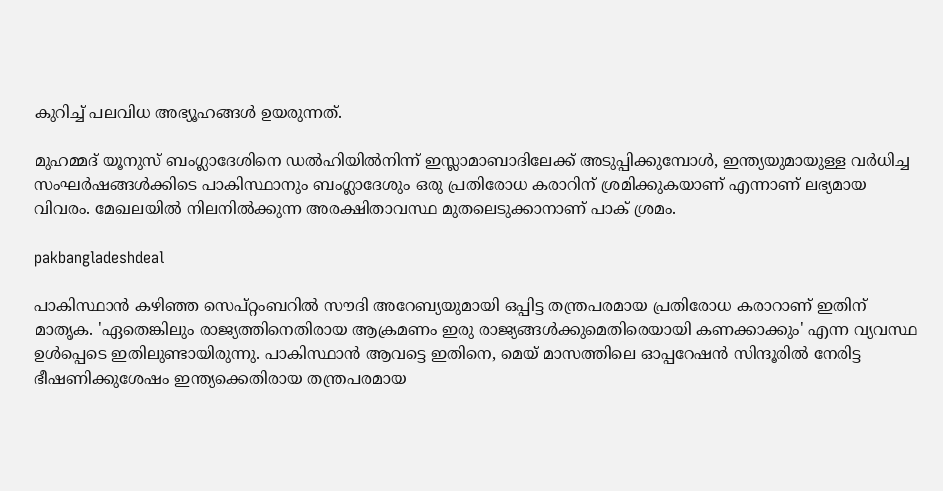കുറിച്ച് പലവിധ അഭ്യൂഹങ്ങൾ ഉയരുന്നത്.

മുഹമ്മദ് യൂനുസ് ബംഗ്ലാദേശിനെ ഡൽഹിയിൽനിന്ന് ഇസ്ലാമാബാദിലേക്ക് അടുപ്പിക്കുമ്പോൾ, ഇന്ത്യയുമായുള്ള വർധിച്ച സംഘർഷങ്ങൾക്കിടെ പാകിസ്ഥാനും ബംഗ്ലാദേശും ഒരു പ്രതിരോധ കരാറിന് ശ്രമിക്കുകയാണ് എന്നാണ് ലഭ്യമായ വിവരം. മേഖലയിൽ നിലനിൽക്കുന്ന അരക്ഷിതാവസ്ഥ മുതലെടുക്കാനാണ് പാക് ശ്രമം.

pakbangladeshdeal

പാകിസ്ഥാൻ കഴിഞ്ഞ സെപ്റ്റംബറിൽ സൗദി അറേബ്യയുമായി ഒപ്പിട്ട തന്ത്രപരമായ പ്രതിരോധ കരാറാണ് ഇതിന് മാതൃക. 'ഏതെങ്കിലും രാജ്യത്തിനെതിരായ ആക്രമണം ഇരു രാജ്യങ്ങൾക്കുമെതിരെയായി കണക്കാക്കും' എന്ന വ്യവസ്ഥ ഉൾപ്പെടെ ഇതിലുണ്ടായിരുന്നു. പാകിസ്ഥാൻ ആവട്ടെ ഇതിനെ, മെയ് മാസത്തിലെ ഓപ്പറേഷൻ സിന്ദൂരിൽ നേരിട്ട ഭീഷണിക്കുശേഷം ഇന്ത്യക്കെതിരായ തന്ത്രപരമായ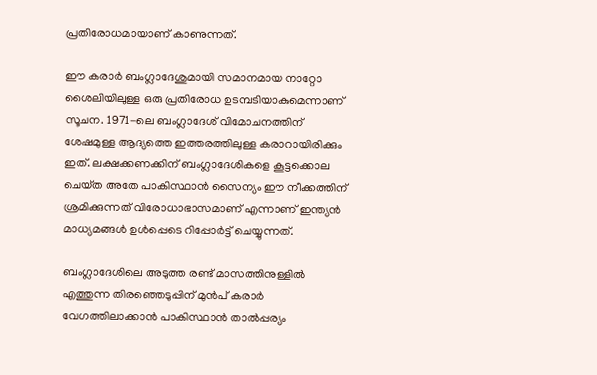പ്രതിരോധമായാണ് കാണുന്നത്.

ഈ കരാർ ബംഗ്ലാദേശുമായി സമാനമായ നാറ്റോ ശൈലിയിലുള്ള ഒരു പ്രതിരോധ ഉടമ്പടിയാകുമെന്നാണ് സൂചന. 1971-ലെ ബംഗ്ലാദേശ് വിമോചനത്തിന് ശേഷമുള്ള ആദ്യത്തെ ഇത്തരത്തിലുള്ള കരാറായിരിക്കും ഇത്. ലക്ഷക്കണക്കിന് ബംഗ്ലാദേശികളെ കൂട്ടക്കൊല ചെയ്‌ത അതേ പാകിസ്ഥാൻ സൈന്യം ഈ നീക്കത്തിന് ശ്രമിക്കുന്നത് വിരോധാഭാസമാണ് എന്നാണ് ഇന്ത്യൻ മാധ്യമങ്ങൾ ഉൾപ്പെടെ റിപ്പോർട്ട് ചെയ്യുന്നത്.

ബംഗ്ലാദേശിലെ അടുത്ത രണ്ട് മാസത്തിനുള്ളിൽ എത്തുന്ന തിരഞ്ഞെടുപ്പിന് മുൻപ് കരാർ വേഗത്തിലാക്കാൻ പാകിസ്ഥാൻ താൽപ്പര്യം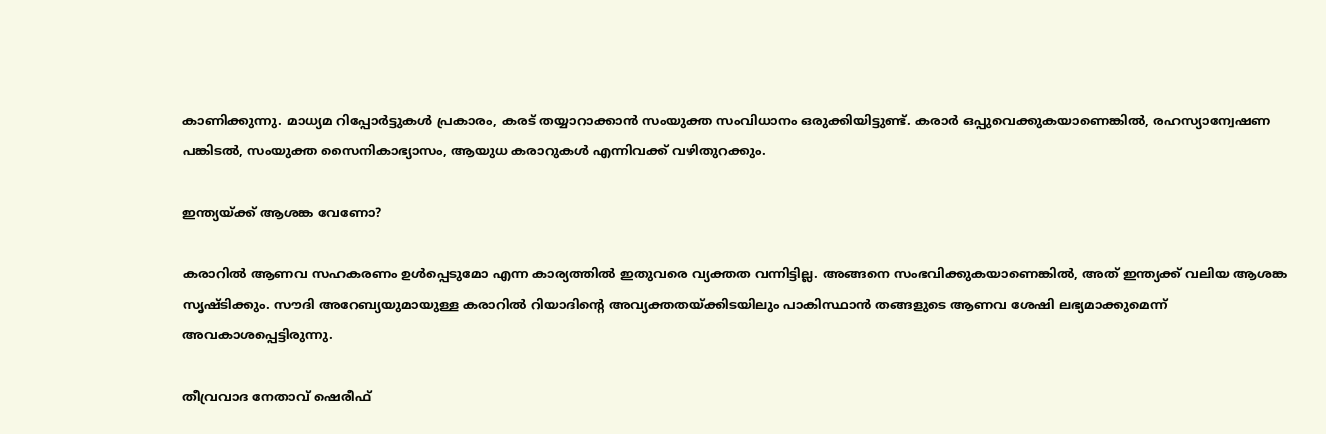കാണിക്കുന്നു. മാധ്യമ റിപ്പോർട്ടുകൾ പ്രകാരം, കരട് തയ്യാറാക്കാൻ സംയുക്ത സംവിധാനം ഒരുക്കിയിട്ടുണ്ട്. കരാർ ഒപ്പുവെക്കുകയാണെങ്കിൽ, രഹസ്യാന്വേഷണ പങ്കിടൽ, സംയുക്ത സൈനികാഭ്യാസം, ആയുധ കരാറുകൾ എന്നിവക്ക് വഴിതുറക്കും.

ഇന്ത്യയ്ക്ക് ആശങ്ക വേണോ?

കരാറിൽ ആണവ സഹകരണം ഉൾപ്പെടുമോ എന്ന കാര്യത്തിൽ ഇതുവരെ വ്യക്തത വന്നിട്ടില്ല. അങ്ങനെ സംഭവിക്കുകയാണെങ്കിൽ, അത് ഇന്ത്യക്ക് വലിയ ആശങ്ക സൃഷ്‌ടിക്കും. സൗദി അറേബ്യയുമായുള്ള കരാറിൽ റിയാദിന്റെ അവ്യക്തതയ്ക്കിടയിലും പാകിസ്ഥാൻ തങ്ങളുടെ ആണവ ശേഷി ലഭ്യമാക്കുമെന്ന് അവകാശപ്പെട്ടിരുന്നു.

തീവ്രവാദ നേതാവ് ഷെരീഫ്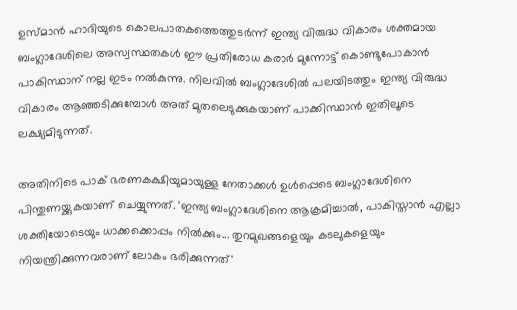ഉസ്‌മാൻ ഹാദിയുടെ കൊലപാതകത്തെത്തുടർന്ന് ഇന്ത്യ വിരുദ്ധ വികാരം ശക്തമായ ബംഗ്ലാദേശിലെ അസ്വസ്ഥതകൾ ഈ പ്രതിരോധ കരാർ മുന്നോട്ട് കൊണ്ടുപോകാൻ പാകിസ്ഥാന് നല്ല ഇടം നൽകുന്നു. നിലവിൽ ബംഗ്ലാദേശിൽ പലയിടത്തും ഇന്ത്യ വിരുദ്ധ വികാരം ആഞ്ഞടിക്കുമ്പോൾ അത് മുതലെടുക്കുകയാണ് പാക്കിസ്ഥാൻ ഇതിലൂടെ ലക്ഷ്യമിടുന്നത്.

അതിനിടെ പാക് ഭരണകക്ഷിയുമായുള്ള നേതാക്കൾ ഉൾപ്പെടെ ബംഗ്ലാദേശിനെ പിന്തുണയ്ക്കുകയാണ് ചെയ്യുന്നത്. 'ഇന്ത്യ ബംഗ്ലാദേശിനെ ആക്രമിച്ചാൽ, പാകിസ്താൻ എല്ലാ ശക്തിയോടെയും ധാക്കക്കൊപ്പം നിൽക്കും... തുറമുഖങ്ങളെയും കടലുകളെയും നിയന്ത്രിക്കുന്നവരാണ് ലോകം ഭരിക്കുന്നത്'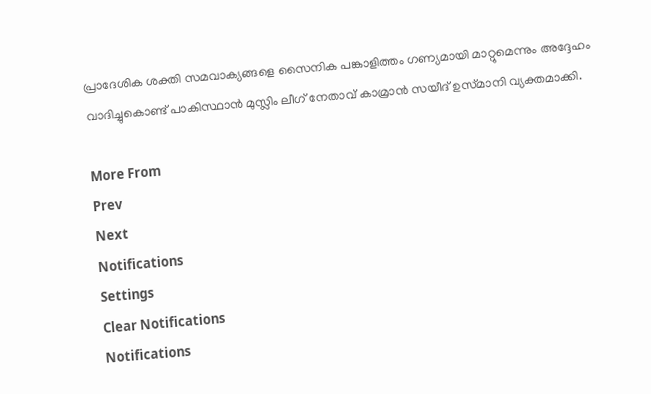പ്രാദേശിക ശക്തി സമവാക്യങ്ങളെ സൈനിക പങ്കാളിത്തം ഗണ്യമായി മാറ്റുമെന്നും അദ്ദേഹം വാദിച്ചുകൊണ്ട് പാകിസ്ഥാൻ മുസ്ലിം ലീഗ് നേതാവ് കാമ്രാൻ സയീദ് ഉസ്‌മാനി വ്യക്തമാക്കി.

More From
Prev
Next
Notifications
Settings
Clear Notifications
Notifications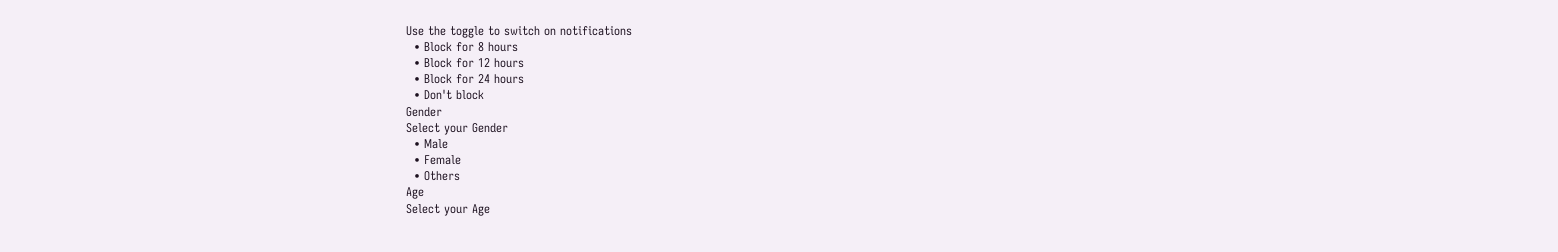Use the toggle to switch on notifications
  • Block for 8 hours
  • Block for 12 hours
  • Block for 24 hours
  • Don't block
Gender
Select your Gender
  • Male
  • Female
  • Others
Age
Select your Age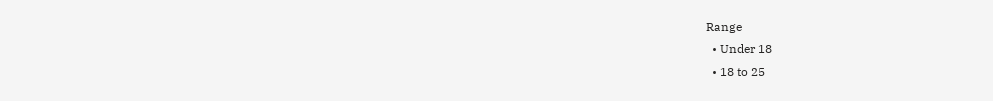Range
  • Under 18
  • 18 to 25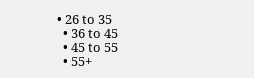• 26 to 35
  • 36 to 45
  • 45 to 55
  • 55+